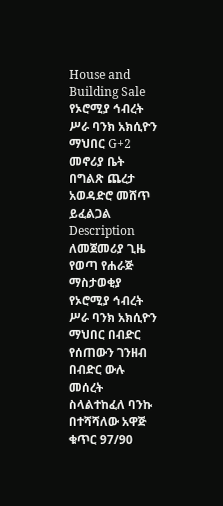House and Building Sale
የኦሮሚያ ኅብረት ሥራ ባንክ አክሲዮን ማህበር G+2 መኖሪያ ቤት በግልጽ ጨረታ አወዳድሮ መሸጥ ይፈልጋል
Description
ለመጀመሪያ ጊዜ የወጣ የሐራጅ ማስታወቂያ
የኦሮሚያ ኅብረት ሥራ ባንክ አክሲዮን ማህበር በብድር የሰጠውን ገንዘብ በብድር ውሉ መሰረት ስላልተከፈለ ባንኩ በተሻሻለው አዋጅ ቁጥር 97/90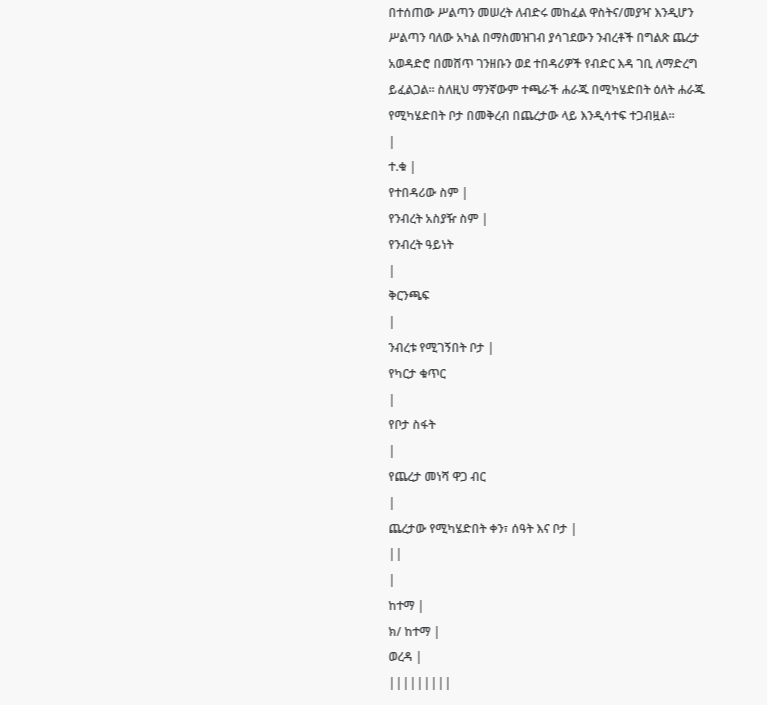በተሰጠው ሥልጣን መሠረት ለብድሩ መከፈል ዋስትና/መያዣ እንዲሆን ሥልጣን ባለው አካል በማስመዝገብ ያሳገደውን ንብረቶች በግልጽ ጨረታ አወዳድሮ በመሸጥ ገንዘቡን ወደ ተበዳሪዎች የብድር እዳ ገቢ ለማድረግ ይፈልጋል። ስለዚህ ማንኛውም ተጫራች ሐራጁ በሚካሄድበት ዕለት ሐራጁ የሚካሄድበት ቦታ በመቅረብ በጨረታው ላይ እንዲሳተፍ ተጋብዟል።
|
ተ.ቁ |
የተበዳሪው ስም |
የንብረት አስያዥ ስም |
የንብረት ዓይነት
|
ቅርንጫፍ
|
ንብረቱ የሚገኝበት ቦታ |
የካርታ ቁጥር
|
የቦታ ስፋት
|
የጨረታ መነሻ ዋጋ ብር
|
ጨረታው የሚካሄድበት ቀን፣ ሰዓት እና ቦታ |
||
|
ከተማ |
ክ/ ከተማ |
ወረዳ |
|||||||||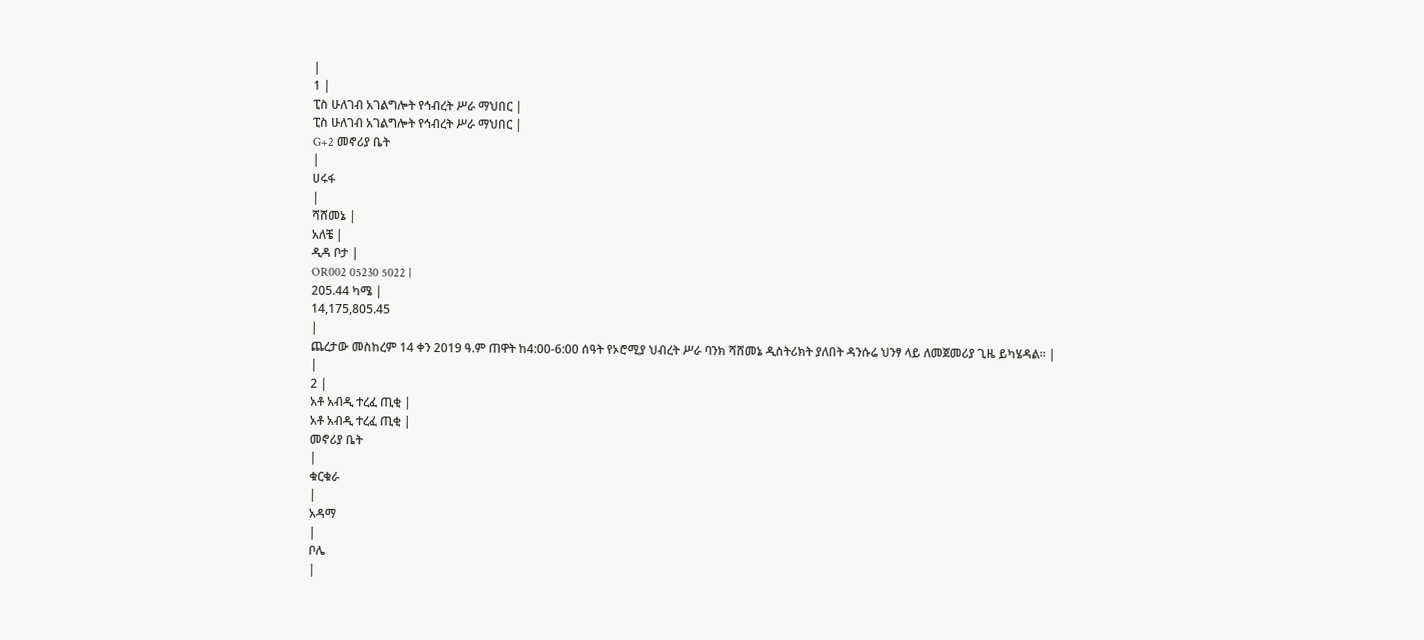|
1 |
ፒስ ሁለገብ አገልግሎት የኅብረት ሥራ ማህበር |
ፒስ ሁለገብ አገልግሎት የኅብረት ሥራ ማህበር |
G+2 መኖሪያ ቤት
|
ሀሩፋ
|
ሻሸመኔ |
አለቼ |
ዲዳ ቦታ |
OR002 05230 5022 |
205.44 ካሜ |
14,175,805.45
|
ጨረታው መስከረም 14 ቀን 2019 ዓ.ም ጠዋት ከ4:00-6:00 ሰዓት የኦሮሚያ ህብረት ሥራ ባንክ ሻሸመኔ ዲስትሪክት ያለበት ዳንሱሬ ህንፃ ላይ ለመጀመሪያ ጊዜ ይካሄዳል። |
|
2 |
አቶ አብዲ ተረፈ ጢቂ |
አቶ አብዲ ተረፈ ጢቂ |
መኖሪያ ቤት
|
ቁርቁራ
|
አዳማ
|
ቦሌ
|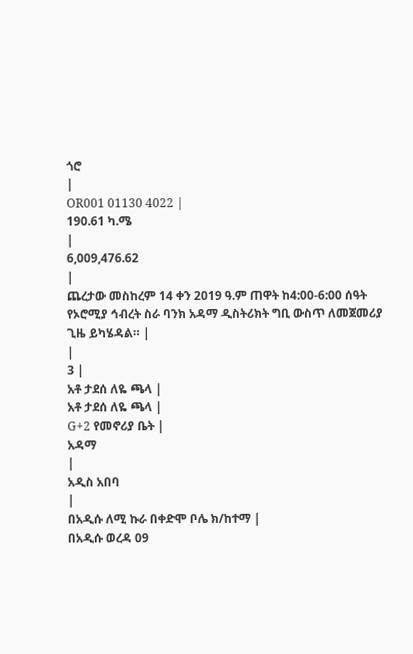ጎሮ
|
OR001 01130 4022 |
190.61 ካ.ሜ
|
6,009,476.62
|
ጨረታው መስከረም 14 ቀን 2019 ዓ.ም ጠዋት ከ4:00-6:00 ሰዓት የኦሮሚያ ኅብረት ስራ ባንክ አዳማ ዲስትሪክት ግቢ ውስጥ ለመጀመሪያ ጊዜ ይካሄዳል። |
|
3 |
አቶ ታደሰ ለዬ ጫላ |
አቶ ታደሰ ለዬ ጫላ |
G+2 የመኖሪያ ቤት |
አዳማ
|
አዲስ አበባ
|
በአዲሱ ለሚ ኩራ በቀድሞ ቦሌ ክ/ከተማ |
በአዲሱ ወረዳ 09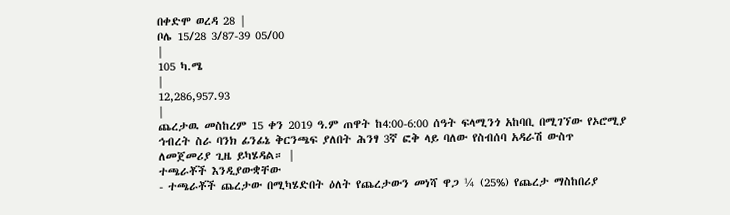በቀድሞ ወረዳ 28 |
ቦሌ 15/28 3/87-39 05/00
|
105 ካ.ሜ
|
12,286,957.93
|
ጨረታዉ መስከረም 15 ቀን 2019 ዓ.ም ጠዋት ከ4:00-6:00 ሰዓት ፍላሚንጎ አከባቢ በሚገኘው የኦሮሚያ ኅብረት ስራ ባንክ ፊንፊኔ ቅርንጫፍ ያለበት ሕንፃ 3ኛ ፎቅ ላይ ባለው የስብሰባ አዳራሽ ውስጥ ለመጀመሪያ ጊዜ ይካሄዳል። |
ተጫራቾች እንዲያውቋቸው
- ተጫራቾች ጨረታው በሚካሄድበት ዕለት የጨረታውን መነሻ ዋጋ ¼ (25%) የጨረታ ማስከበሪያ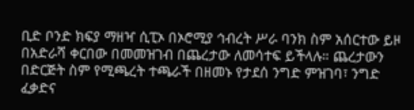ቢድ ቦንድ ክፍያ ማዘዣ ሲፒኦ በኦሮሚያ ኅብረት ሥራ ባንክ ስም አሰርተው ይዞ በአድራሻ ቀርበው በመመዝገብ በጨረታው ለመሳተፍ ይችላሉ። ጨረታውን በድርጅት ስም የሚጫረት ተጫራች በዘመኑ የታደሰ ንግድ ምዝገባ፣ ንግድ ፈቃድና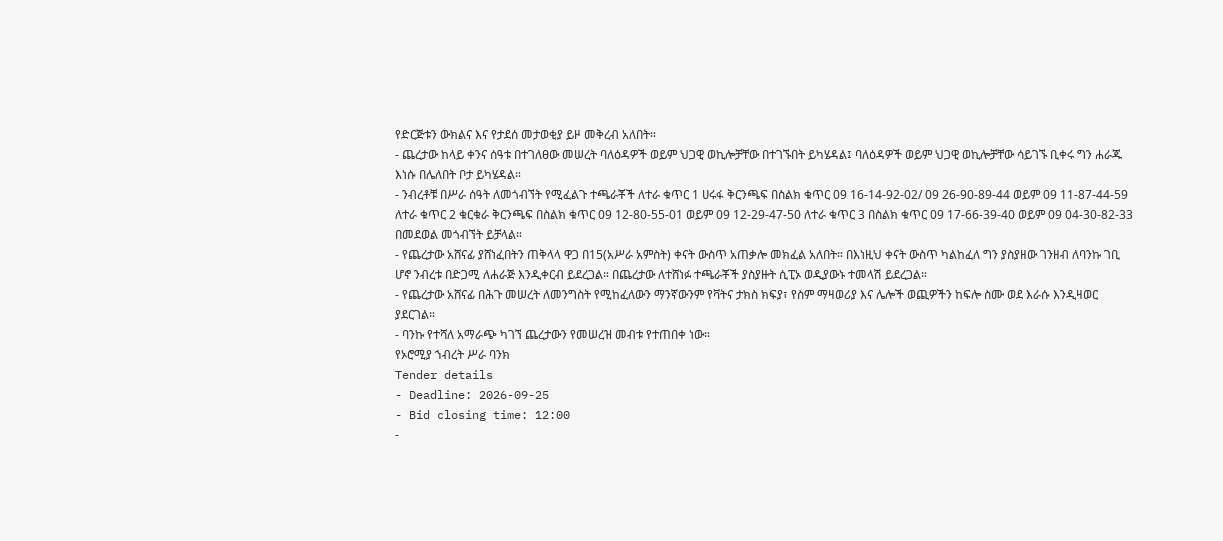የድርጅቱን ውክልና እና የታደሰ መታወቂያ ይዞ መቅረብ አለበት።
- ጨረታው ከላይ ቀንና ሰዓቱ በተገለፀው መሠረት ባለዕዳዎች ወይም ህጋዊ ወኪሎቻቸው በተገኙበት ይካሄዳል፤ ባለዕዳዎች ወይም ህጋዊ ወኪሎቻቸው ሳይገኙ ቢቀሩ ግን ሐራጁ እነሱ በሌለበት ቦታ ይካሄዳል።
- ንብረቶቹ በሥራ ሰዓት ለመጎብኘት የሚፈልጉ ተጫራቾች ለተራ ቁጥር 1 ሀሩፋ ቅርንጫፍ በስልክ ቁጥር 09 16-14-92-02/ 09 26-90-89-44 ወይም 09 11-87-44-59 ለተራ ቁጥር 2 ቁርቁራ ቅርንጫፍ በስልክ ቁጥር 09 12-80-55-01 ወይም 09 12-29-47-50 ለተራ ቁጥር 3 በስልክ ቁጥር 09 17-66-39-40 ወይም 09 04-30-82-33 በመደወል መጎብኘት ይቻላል።
- የጨረታው አሸናፊ ያሸነፈበትን ጠቅላላ ዋጋ በ15(አሥራ አምስት) ቀናት ውስጥ አጠቃሎ መክፈል አለበት። በእነዚህ ቀናት ውስጥ ካልከፈለ ግን ያስያዘው ገንዘብ ለባንኩ ገቢ ሆኖ ንብረቱ በድጋሚ ለሐራጅ እንዲቀርብ ይደረጋል። በጨረታው ለተሸነፉ ተጫራቾች ያስያዙት ሲፒኦ ወዲያውኑ ተመላሽ ይደረጋል።
- የጨረታው አሸናፊ በሕጉ መሠረት ለመንግስት የሚከፈለውን ማንኛውንም የቫትና ታክስ ክፍያ፣ የስም ማዛወሪያ እና ሌሎች ወጪዎችን ከፍሎ ስሙ ወደ እራሱ እንዲዛወር ያደርገል።
- ባንኩ የተሻለ አማራጭ ካገኘ ጨረታውን የመሠረዝ መብቱ የተጠበቀ ነው።
የኦሮሚያ ኀብረት ሥራ ባንክ
Tender details
- Deadline: 2026-09-25
- Bid closing time: 12:00
-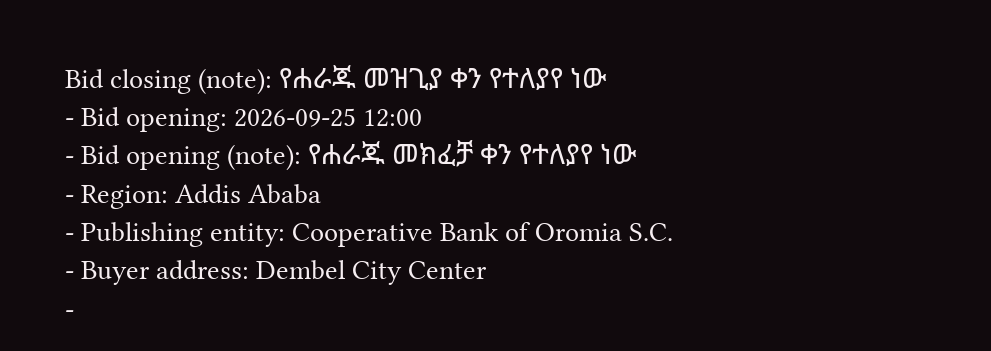Bid closing (note): የሐራጁ መዝጊያ ቀን የተለያየ ነው
- Bid opening: 2026-09-25 12:00
- Bid opening (note): የሐራጁ መክፈቻ ቀን የተለያየ ነው
- Region: Addis Ababa
- Publishing entity: Cooperative Bank of Oromia S.C.
- Buyer address: Dembel City Center
-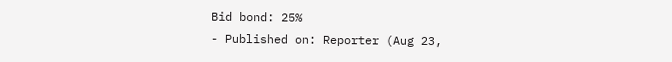Bid bond: 25%
- Published on: Reporter (Aug 23,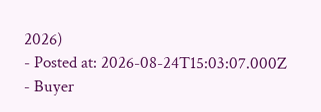2026)
- Posted at: 2026-08-24T15:03:07.000Z
- Buyer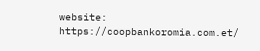website: https://coopbankoromia.com.et/